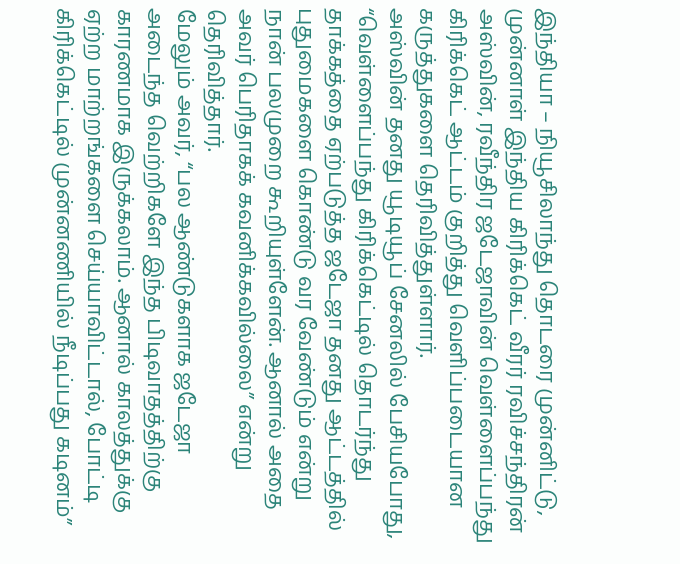இந்தியா – நியூசிலாந்து தொடரை முன்னிட்டு, முன்னாள் இந்திய கிரிக்கெட் வீரர் ரவிச்சந்திரன் அஸ்வின், ரவீந்திர ஜடேஜாவின் வெள்ளைப்பந்து கிரிக்கெட் ஆட்டம் குறித்து வெளிப்படையான கருத்துகளை தெரிவித்துள்ளார்.
அஸ்வின் தனது யூடியூப் சேனலில் பேசியபோது, “வெள்ளைப்பந்து கிரிக்கெட்டில் தொடர்ந்து தாக்கத்தை ஏற்படுத்த ஜடேஜா தனது ஆட்டத்தில் புதுமைகளை கொண்டு வர வேண்டும் என்று நான் பலமுறை கூறியுள்ளேன். ஆனால் அதை அவர் பெரிதாகக் கவனிக்கவில்லை” என்று தெரிவித்தார்.
மேலும் அவர், “பல ஆண்டுகளாக ஜடேஜா அடைந்த வெற்றிகளே இந்த பிடிவாதத்திற்கு காரணமாக இருக்கலாம். ஆனால் காலத்துக்கு ஏற்ற மாற்றங்களை செய்யாவிட்டால், போட்டி கிரிக்கெட்டில் முன்னணியில் நீடிப்பது கடினம்”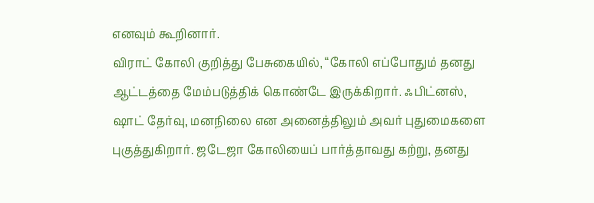எனவும் கூறினார்.
விராட் கோலி குறித்து பேசுகையில், “கோலி எப்போதும் தனது ஆட்டத்தை மேம்படுத்திக் கொண்டே இருக்கிறார். ஃபிட்னஸ், ஷாட் தேர்வு, மனநிலை என அனைத்திலும் அவர் புதுமைகளை புகுத்துகிறார். ஜடேஜா கோலியைப் பார்த்தாவது கற்று, தனது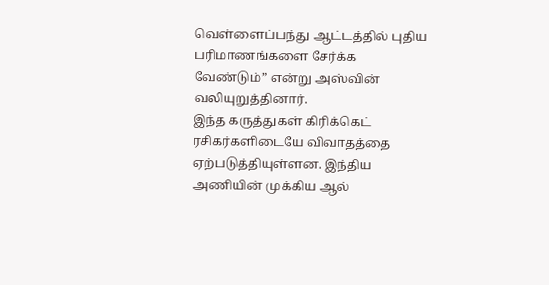வெள்ளைப்பந்து ஆட்டத்தில் புதிய பரிமாணங்களை சேர்க்க வேண்டும்” என்று அஸ்வின் வலியுறுத்தினார்.
இந்த கருத்துகள் கிரிக்கெட் ரசிகர்களிடையே விவாதத்தை ஏற்படுத்தியுள்ளன. இந்திய அணியின் முக்கிய ஆல்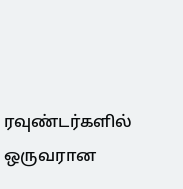ரவுண்டர்களில் ஒருவரான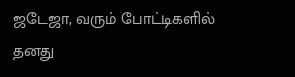ஜடேஜா, வரும் போட்டிகளில் தனது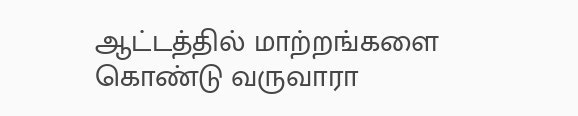ஆட்டத்தில் மாற்றங்களை கொண்டு வருவாரா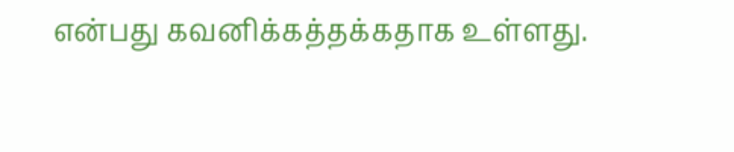என்பது கவனிக்கத்தக்கதாக உள்ளது.